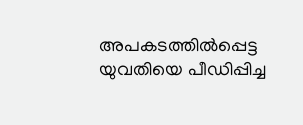അപകടത്തിൽപ്പെട്ട യുവതിയെ പീഡിപ്പിച്ച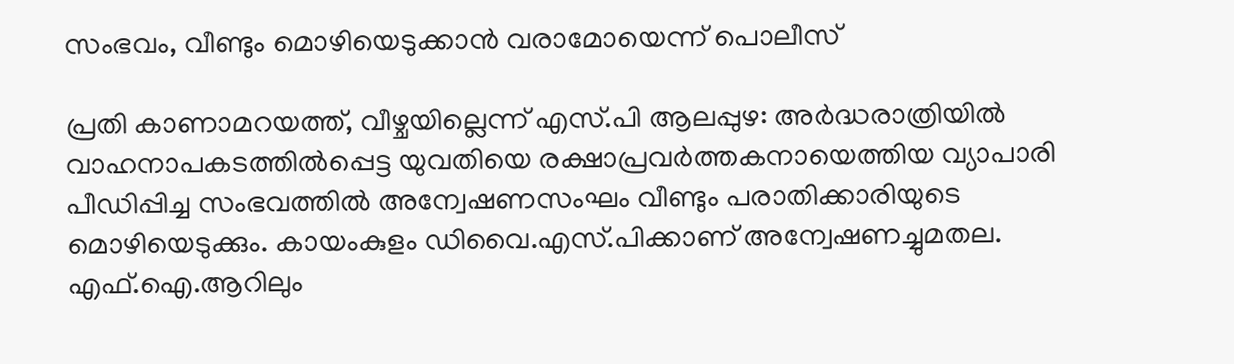സംഭവം, വീണ്ടും മൊഴിയെടുക്കാൻ വരാമോയെന്ന് പൊലീസ്

പ്രതി കാണാമറയത്ത്, വീഴ്ചയില്ലെന്ന് എസ്.പി ആലപ്പുഴ: അർദ്ധരാത്രിയിൽ വാഹനാപകടത്തിൽപ്പെട്ട യുവതിയെ രക്ഷാപ്രവർത്തകനായെത്തിയ വ്യാപാരി പീഡിപ്പിച്ച സംഭവത്തിൽ അന്വേഷണസംഘം വീണ്ടും പരാതിക്കാരിയുടെ മൊഴിയെടുക്കും. കായംകുളം ഡിവൈ.എസ്.പിക്കാണ് അന്വേഷണച്ചുമതല. എഫ്.ഐ.ആറിലും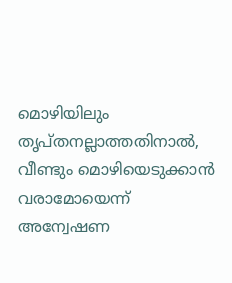മൊഴിയിലും തൃപ്തനല്ലാത്തതിനാൽ, വീണ്ടും മൊഴിയെടുക്കാൻ വരാമോയെന്ന് അന്വേഷണ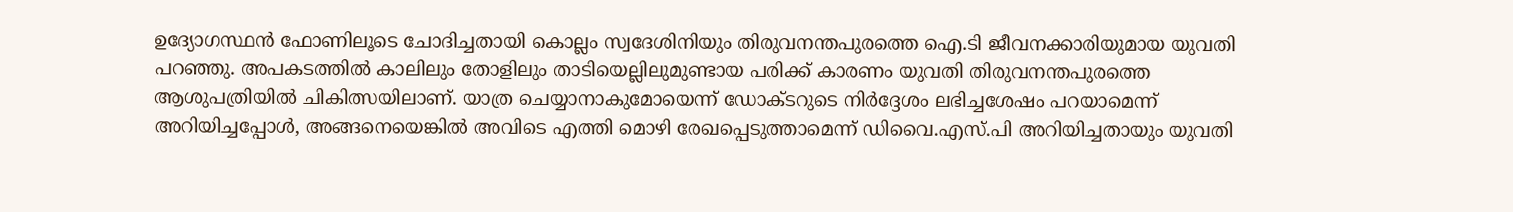ഉദ്യോഗസ്ഥൻ ഫോണിലൂടെ ചോദിച്ചതായി കൊല്ലം സ്വദേശിനിയും തിരുവനന്തപുരത്തെ ഐ.ടി ജീവനക്കാരിയുമായ യുവതി പറഞ്ഞു. അപകടത്തിൽ കാലിലും തോളിലും താടിയെല്ലിലുമുണ്ടായ പരിക്ക് കാരണം യുവതി തിരുവനന്തപുരത്തെ ആശുപത്രിയിൽ ചികിത്സയിലാണ്. യാത്ര ചെയ്യാനാകുമോയെന്ന് ഡോക്ടറുടെ നിർദ്ദേശം ലഭിച്ചശേഷം പറയാമെന്ന് അറിയിച്ചപ്പോൾ, അങ്ങനെയെങ്കിൽ അവിടെ എത്തി മൊഴി രേഖപ്പെടുത്താമെന്ന് ഡിവൈ.എസ്.പി അറിയിച്ചതായും യുവതി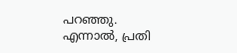പറഞ്ഞു. എന്നാൽ, പ്രതി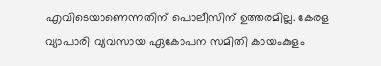എവിടെയാണെന്നതിന് പൊലീസിന് ഉത്തരമില്ല. കേരള വ്യാപാരി വ്യവസായ ഏകോപന സമിതി കായംകുളം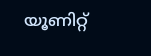യൂണിറ്റ്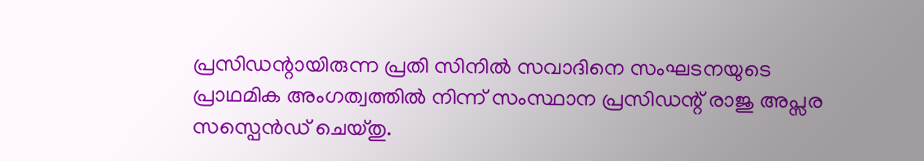പ്രസിഡന്റായിരുന്ന പ്രതി സിനിൽ സവാദിനെ സംഘടനയുടെ പ്രാഥമിക അംഗത്വത്തിൽ നിന്ന് സംസ്ഥാന പ്രസിഡന്റ് രാജു അപ്സര സസ്പെൻഡ് ചെയ്തു.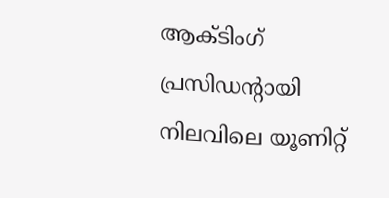ആക്ടിംഗ് പ്രസിഡന്റായി നിലവിലെ യൂണിറ്റ്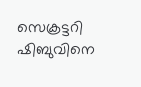സെക്രട്ടറി ഷിബുവിനെ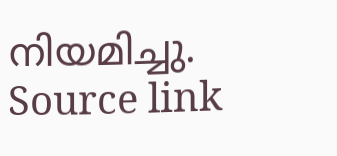നിയമിച്ചു.
Source link